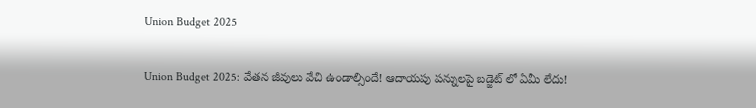Union Budget 2025

Union Budget 2025: వేతన జీవులు వేచి ఉండాల్సిందే! ఆదాయపు పన్నులపై బడ్జెట్ లో ఏమీ లేదు!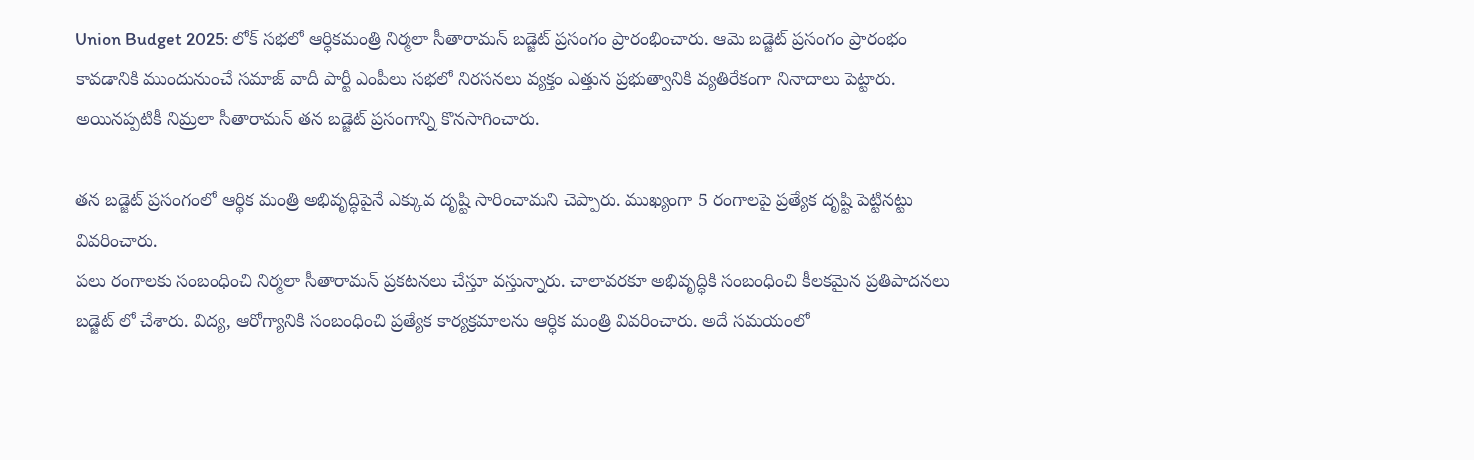Union Budget 2025: లోక్ సభలో ఆర్ధికమంత్రి నిర్మలా సీతారామన్ బడ్జెట్ ప్రసంగం ప్రారంభించారు. ఆమె బడ్జెట్ ప్రసంగం ప్రారంభం కావడానికి ముందునుంచే సమాజ్ వాదీ పార్టీ ఎంపీలు సభలో నిరసనలు వ్యక్తం ఎత్తున ప్రభుత్వానికి వ్యతిరేకంగా నినాదాలు పెట్టారు. అయినప్పటికీ నిమ్రలా సీతారామన్ తన బడ్జెట్ ప్రసంగాన్ని కొనసాగించారు.

తన బడ్జెట్ ప్రసంగంలో ఆర్థిక మంత్రి అభివృద్ధిపైనే ఎక్కువ దృష్టి సారించామని చెప్పారు. ముఖ్యంగా 5 రంగాలపై ప్రత్యేక దృష్టి పెట్టినట్టు వివరించారు.
పలు రంగాలకు సంబంధించి నిర్మలా సీతారామన్ ప్రకటనలు చేస్తూ వస్తున్నారు. చాలావరకూ అభివృద్ధికి సంబంధించి కీలకమైన ప్రతిపాదనలు బడ్జెట్ లో చేశారు. విద్య, ఆరోగ్యానికి సంబంధించి ప్రత్యేక కార్యక్రమాలను ఆర్ధిక మంత్రి వివరించారు. అదే సమయంలో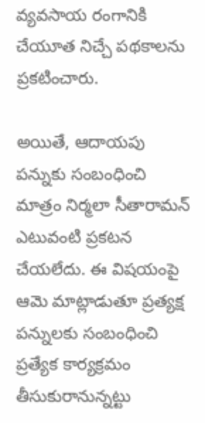వ్యవసాయ రంగానికి చేయూత నిచ్చే పథకాలను ప్రకటించారు.

అయితే, ఆదాయపు పన్నుకు సంబంధించి మాత్రం నిర్మలా సీతారామన్ ఎటువంటి ప్రకటన చేయలేదు. ఈ విషయంపై ఆమె మాట్లాడుతూ ప్రత్యక్ష పన్నులకు సంబంధించి ప్రత్యేక కార్యక్రమం తీసుకురానున్నట్టు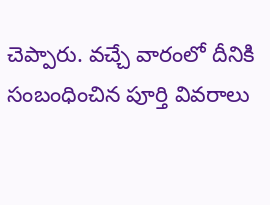చెప్పారు. వచ్చే వారంలో దీనికి సంబంధించిన పూర్తి వివరాలు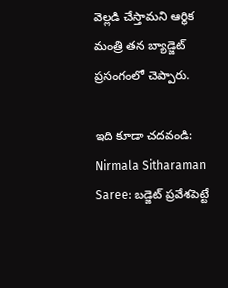వెల్లడి చేస్తామని ఆర్థిక మంత్రి తన బ్యాడ్జెట్ ప్రసంగంలో చెప్పారు.

ఇది కూడా చదవండి: Nirmala Sitharaman Saree: బడ్జెట్ ప్రవేశపెట్టే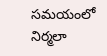సమయంలో నిర్మలా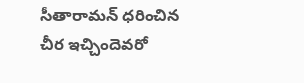సీతారామన్ ధరించిన చీర ఇచ్చిందెవరో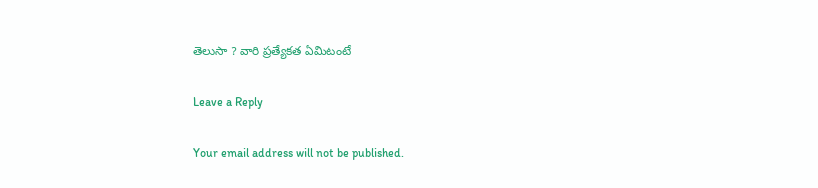తెలుసా ? వారి ప్రత్యేకత ఏమిటంటే

Leave a Reply

Your email address will not be published.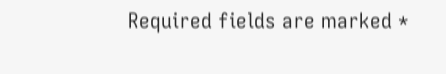Required fields are marked *